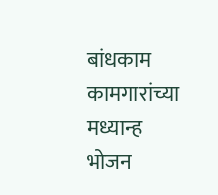बांधकाम कामगारांच्या मध्यान्ह भोजन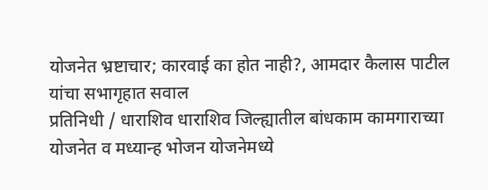योजनेत भ्रष्टाचार; कारवाई का होत नाही?, आमदार कैलास पाटील यांचा सभागृहात सवाल
प्रतिनिधी / धाराशिव धाराशिव जिल्ह्यातील बांधकाम कामगाराच्या योजनेत व मध्यान्ह भोजन योजनेमध्ये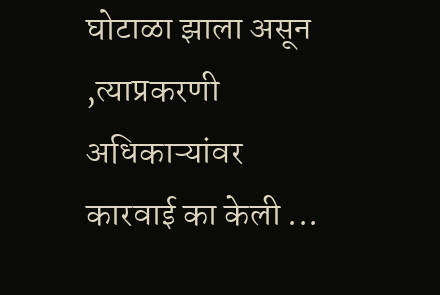घोटाळा झाला असून ,त्याप्रकरणी अधिकाऱ्यांवर कारवाई का केली ...